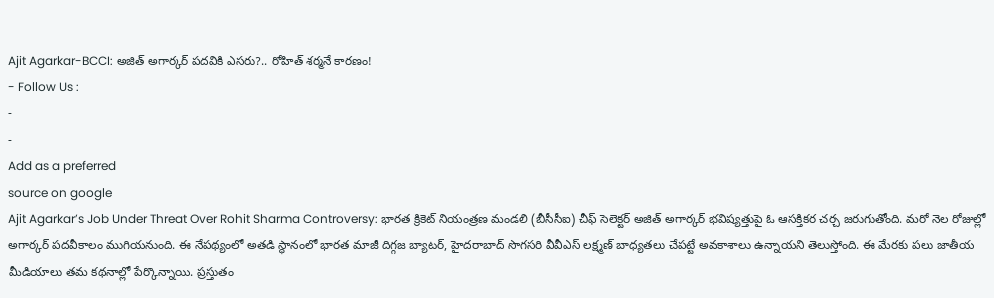Ajit Agarkar-BCCI: అజిత్ అగార్కర్ పదవికి ఎసరు?.. రోహిత్ శర్మనే కారణం!
- Follow Us :
-
-
Add as a preferred
source on google
Ajit Agarkar’s Job Under Threat Over Rohit Sharma Controversy: భారత క్రికెట్ నియంత్రణ మండలి (బీసీసీఐ) చీఫ్ సెలెక్టర్ అజిత్ అగార్కర్ భవిష్యత్తుపై ఓ ఆసక్తికర చర్చ జరుగుతోంది. మరో నెల రోజుల్లో అగార్కర్ పదవీకాలం ముగియనుంది. ఈ నేపథ్యంలో అతడి స్థానంలో భారత మాజీ దిగ్గజ బ్యాటర్, హైదరాబాద్ సొగసరి వీవీఎస్ లక్ష్మణ్ బాధ్యతలు చేపట్టే అవకాశాలు ఉన్నాయని తెలుస్తోంది. ఈ మేరకు పలు జాతీయ మీడియాలు తమ కథనాల్లో పేర్కొన్నాయి. ప్రస్తుతం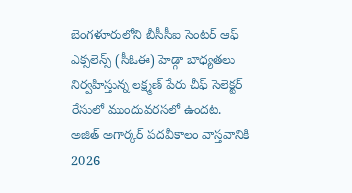బెంగళూరులోని బీసీసీఐ సెంటర్ ఆఫ్ ఎక్సలెన్స్ (సీఓఈ) హెడ్గా బాధ్యతలు నిర్వహిస్తున్న లక్ష్మణ్ పేరు చీఫ్ సెలెక్టర్ రేసులో ముందువరసలో ఉందట.
అజిత్ అగార్కర్ పదవీకాలం వాస్తవానికి 2026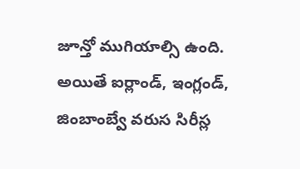జూన్తో ముగియాల్సి ఉంది. అయితే ఐర్లాండ్, ఇంగ్లండ్, జింబాంబ్వే వరుస సిరీస్ల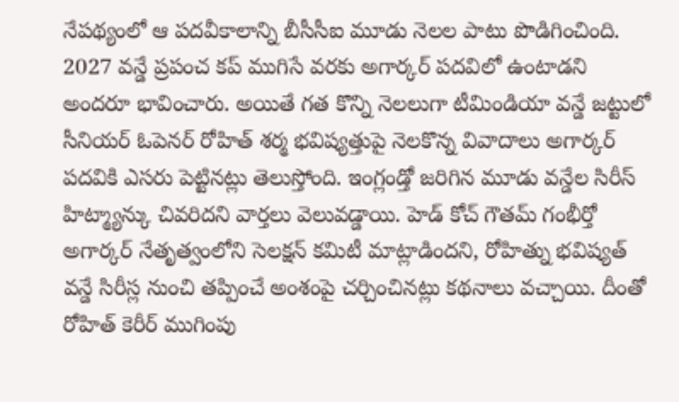నేపథ్యంలో ఆ పదవీకాలాన్ని బీసీసీఐ మూడు నెలల పాటు పొడిగించింది. 2027 వన్డే ప్రపంచ కప్ ముగిసే వరకు అగార్కర్ పదవిలో ఉంటాడని అందరూ భావించారు. అయితే గత కొన్ని నెలలుగా టీమిండియా వన్డే జట్టులో సీనియర్ ఓపెనర్ రోహిత్ శర్మ భవిష్యత్తుపై నెలకొన్న వివాదాలు అగార్కర్ పదవికి ఎసరు పెట్టినట్లు తెలుస్తోంది. ఇంగ్లండ్తో జరిగిన మూడు వన్డేల సిరీస్ హిట్మ్యాన్కు చివరిదని వార్తలు వెలువడ్డాయి. హెడ్ కోచ్ గౌతమ్ గంభీర్తో అగార్కర్ నేతృత్వంలోని సెలక్షన్ కమిటీ మాట్లాడిందని, రోహిత్ను భవిష్యత్ వన్డే సిరీస్ల నుంచి తప్పించే అంశంపై చర్చించినట్లు కథనాలు వచ్చాయి. దీంతో రోహిత్ కెరీర్ ముగింపు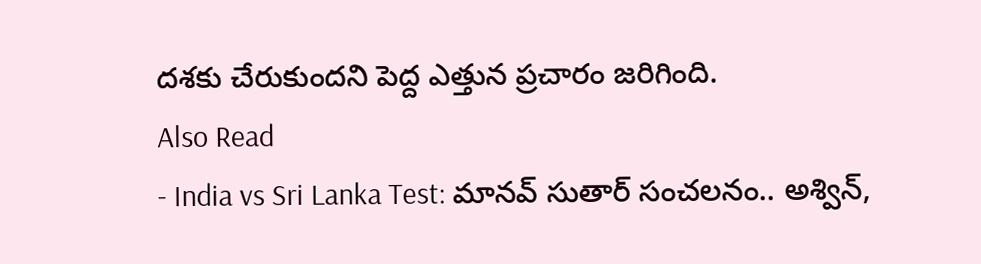దశకు చేరుకుందని పెద్ద ఎత్తున ప్రచారం జరిగింది.
Also Read
- India vs Sri Lanka Test: మానవ్ సుతార్ సంచలనం.. అశ్విన్,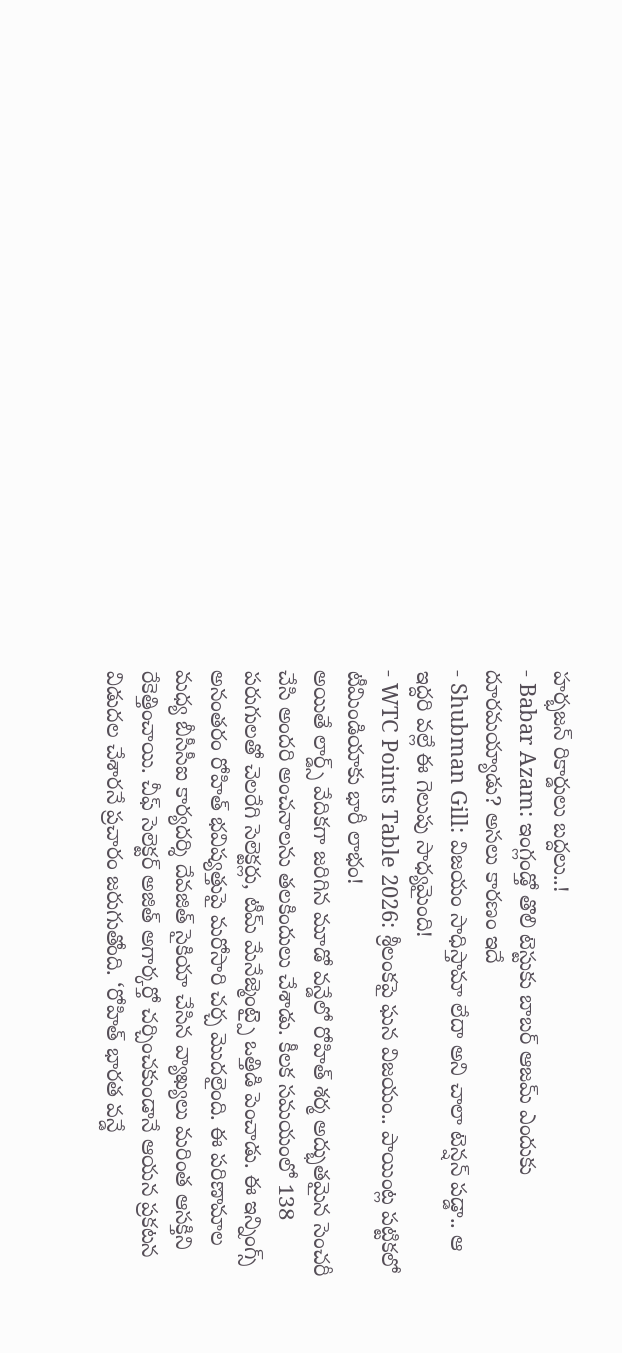హర్భజన్ రికార్డులు బద్దలు..!
- Babar Azam: ఇంగ్లండ్తో తొలి టెస్టుకు బాబర్ ఆజమ్ ఎందుకు దూరమయ్యాడు? అసలు కారణం ఇదే
- Shubman Gill: విజయం సాధిస్తామా లేదా అని చాలా టెన్షన్ పడ్డా.. ఆ ఇద్దరి వల్లే ఈ గెలుపు సాధ్యమైంది!
- WTC Points Table 2026: శ్రీలంకపై ఘన విజయం.. పాయింట్ల పట్టికలో టీమిండియాకు భారీ లాభం!
అయితే లార్డ్స్ వేదికగా జరిగిన మూడో వన్డేలో రోహిత్ శర్మ అద్భుతమైన సెంచరీ చేసి అందరి అంచనాలను తలకిందులు చేశాడు. కీలక సమయంలో 138 పరుగులతో చెలరేగి సెలెక్టర్లు, టీమ్ మేనేజ్మెంట్పై ఒత్తిడి పెంచాడు. ఈ ఇన్నింగ్స్ అనంతరం రోహిత్ భవిష్యత్తుపై మరోసారి చర్చ మొదలైంది. ఈ పరిణామాల మధ్య బీసీసీఐ కార్యదర్శి దేవజిత్ సైకియా చేసిన వ్యాఖ్యలు మరింత ఆసక్తిని రేకెత్తించాయి. చీఫ్ సెలెక్టర్ అజిత్ అగార్కర్తో చర్చించకుండానే ఆయన ప్రకటన విడుదల చేశారనే ప్రచారం జరుగుతోంది. ‘రోహిత్ భారత వన్డే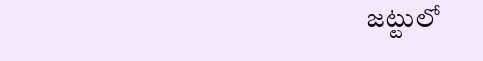జట్టులో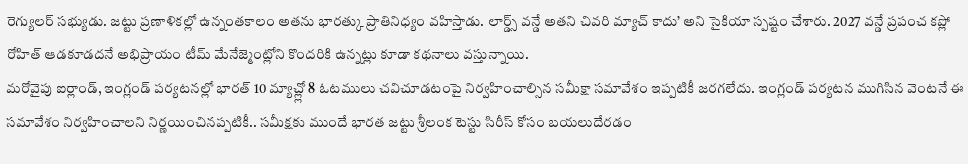రెగ్యులర్ సభ్యుడు. జట్టు ప్రణాళికల్లో ఉన్నంతకాలం అతను భారత్కు ప్రాతినిధ్యం వహిస్తాడు. లార్డ్స్ వన్డే అతని చివరి మ్యాచ్ కాదు’ అని సైకియా స్పష్టం చేశారు. 2027 వన్డే ప్రపంచ కప్లో రోహిత్ ఆడకూడదనే అభిప్రాయం టీమ్ మేనేజ్మెంట్లోని కొందరికి ఉన్నట్లు కూడా కథనాలు వస్తున్నాయి.
మరోవైపు ఐర్లాండ్, ఇంగ్లండ్ పర్యటనల్లో భారత్ 10 మ్యాచ్ల్లో 8 ఓటములు చవిచూడటంపై నిర్వహించాల్సిన సమీక్షా సమావేశం ఇప్పటికీ జరగలేదు. ఇంగ్లండ్ పర్యటన ముగిసిన వెంటనే ఈ సమావేశం నిర్వహించాలని నిర్ణయించినప్పటికీ.. సమీక్షకు ముందే భారత జట్టు శ్రీలంక టెస్టు సిరీస్ కోసం బయలుదేరడం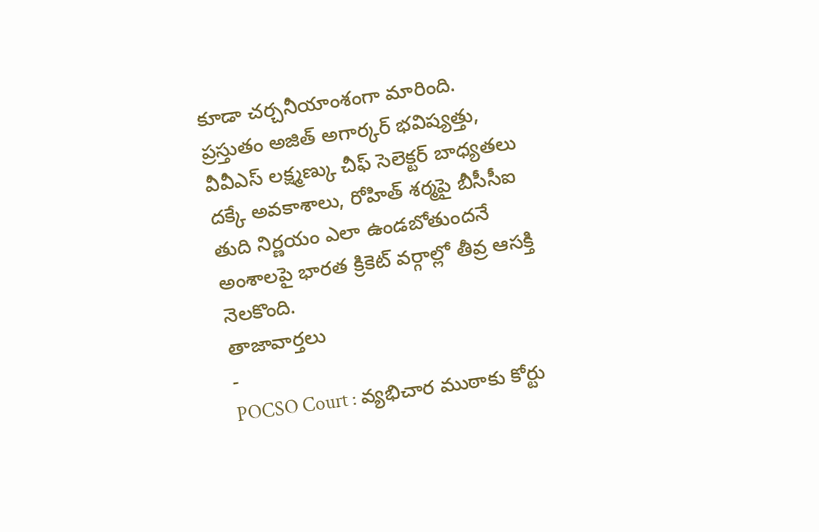కూడా చర్చనీయాంశంగా మారింది. ప్రస్తుతం అజిత్ అగార్కర్ భవిష్యత్తు, వీవీఎస్ లక్ష్మణ్కు చీఫ్ సెలెక్టర్ బాధ్యతలు దక్కే అవకాశాలు, రోహిత్ శర్మపై బీసీసీఐ తుది నిర్ణయం ఎలా ఉండబోతుందనే అంశాలపై భారత క్రికెట్ వర్గాల్లో తీవ్ర ఆసక్తి నెలకొంది.
తాజావార్తలు
-
POCSO Court : వ్యభిచార ముఠాకు కోర్టు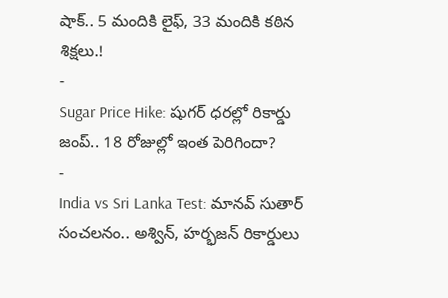షాక్.. 5 మందికి లైఫ్, 33 మందికి కఠిన శిక్షలు.!
-
Sugar Price Hike: షుగర్ ధరల్లో రికార్డు జంప్.. 18 రోజుల్లో ఇంత పెరిగిందా?
-
India vs Sri Lanka Test: మానవ్ సుతార్ సంచలనం.. అశ్విన్, హర్భజన్ రికార్డులు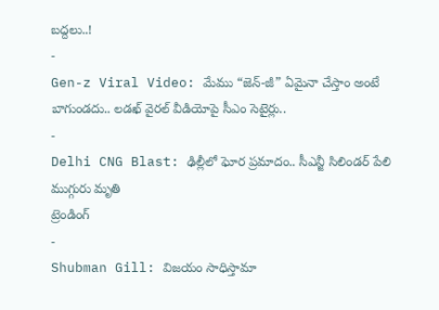బద్దలు..!
-
Gen-z Viral Video: మేము “జెన్-జీ” ఏమైనా చేస్తాం అంటే బాగుండదు.. లడఖ్ వైరల్ వీడియోపై సీఎం సెటైర్లు..
-
Delhi CNG Blast: ఢిల్లీలో ఘోర ప్రమాదం.. సీఎన్జీ సిలిండర్ పేలి ముగ్గురు మృతి
ట్రెండింగ్
-
Shubman Gill: విజయం సాధిస్తామా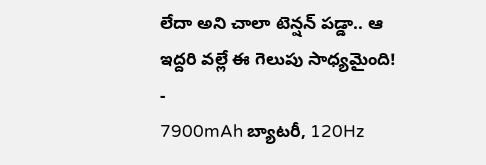లేదా అని చాలా టెన్షన్ పడ్డా.. ఆ ఇద్దరి వల్లే ఈ గెలుపు సాధ్యమైంది!
-
7900mAh బ్యాటరీ, 120Hz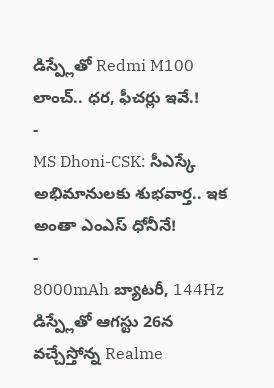డిస్ప్లేతో Redmi M100 లాంచ్.. ధర, ఫీచర్లు ఇవే.!
-
MS Dhoni-CSK: సీఎస్కే అభిమానులకు శుభవార్త.. ఇక అంతా ఎంఎస్ ధోనీనే!
-
8000mAh బ్యాటరీ, 144Hz డిస్ప్లేతో ఆగస్టు 26న వచ్చేస్తోన్న Realme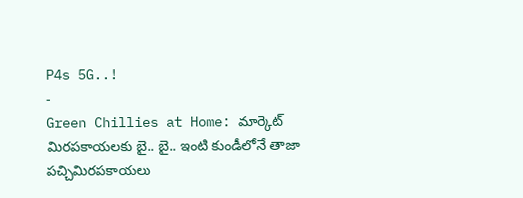P4s 5G..!
-
Green Chillies at Home: మార్కెట్ మిరపకాయలకు బై.. బై.. ఇంటి కుండీలోనే తాజా పచ్చిమిరపకాయలు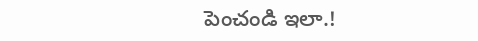పెంచండి ఇలా.!